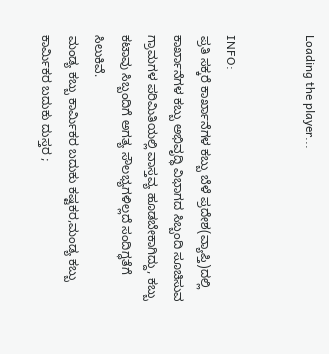Loading the player...


INFO:
ಪ್ರತಿ ಸಕ್ಕರೆ ಕಾರ್ಖಾನೆಗಳ ಕಬ್ಬು ಬೆಳೆ ಪ್ರದೇಶ(ವ್ಯಾಪ್ತಿ)ದಲ್ಲಿ ಕಾರ್ಖಾನೆಗಳ ಕಬ್ಬು ಅಭಿವೃದ್ಧಿ ವಿಭಾಗದ ಸಿಬ್ಬಂದಿ ಸೂಚಿಸುವ ಗ್ರಾಮಗಳ ಪರಿಮಿತಿಯಲ್ಲಿ ವಾಸ್ತವ್ಯ ಹೂಡಬೇಕಾಗಿದ್ದು, ಕಬ್ಬು ಕಟಾವು ಸಿಬ್ಬಂದಿಗೆ ಅಗತ್ಯ ಸೌಲಭ್ಯಗಳಿಲ್ಲದೆ ಸಂದಿಗ್ಧತೆಗೆ ಸಿಲುಕಿವೆ.
ಮಂಡ್ಯ ಕಬ್ಬು ಕಾರ್ಮಿಕರ ಬದುಕು ಕಷ್ಟಕರ,ಮಂಡ್ಯ ಕಬ್ಬು ಕಾರ್ಮಿಕರ ಬದುಕು ದುಸ್ತರ ;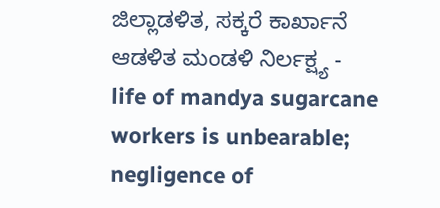ಜಿಲ್ಲಾಡಳಿತ, ಸಕ್ಕರೆ ಕಾರ್ಖಾನೆ ಆಡಳಿತ ಮಂಡಳಿ ನಿರ್ಲಕ್ಷ್ಯ - life of mandya sugarcane workers is unbearable; negligence of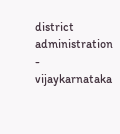district administration - vijaykarnataka